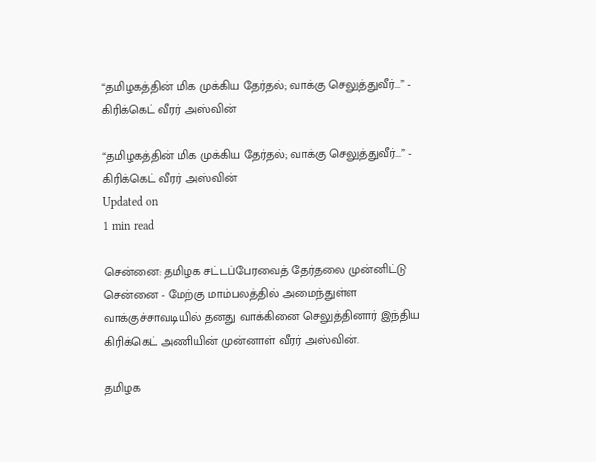“தமிழகத்தின் மிக முக்கிய தேர்தல்; வாக்கு செலுத்துவீர்...” - கிரிக்கெட் வீரர் அஸ்வின்

“தமிழகத்தின் மிக முக்கிய தேர்தல்; வாக்கு செலுத்துவீர்...” - கிரிக்கெட் வீரர் அஸ்வின்
Updated on
1 min read

சென்னை: தமிழக சட்டப்பேரவைத் தேர்தலை முன்னிட்டு சென்னை - மேற்கு மாம்பலத்தில் அமைந்துள்ள வாக்குச்சாவடியில் தனது வாக்கினை செலுத்தினார் இந்திய கிரிக்கெட் அணியின் முன்னாள் வீரர் அஸ்வின்.

தமிழக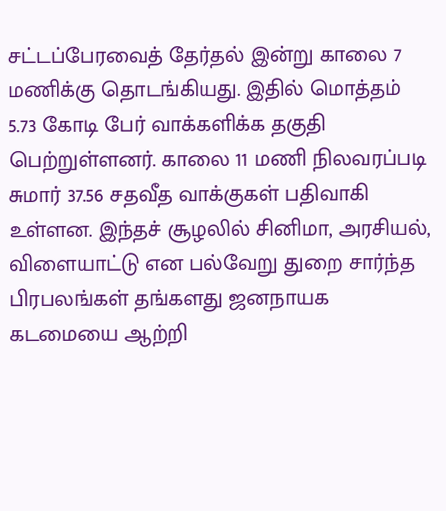சட்டப்பேரவைத் தேர்தல் இன்று காலை 7 மணிக்கு தொடங்கியது. இதில் மொத்தம் 5.73 கோடி பேர் வாக்களிக்க தகுதி பெற்றுள்ளனர். காலை 11 மணி நிலவரப்படி சுமார் 37.56 சதவீத வாக்குகள் பதிவாகி உள்ளன. இந்தச் சூழலில் சினிமா, அரசியல், விளையாட்டு என பல்வேறு துறை சார்ந்த பிரபலங்கள் தங்களது ஜனநாயக கடமையை ஆற்றி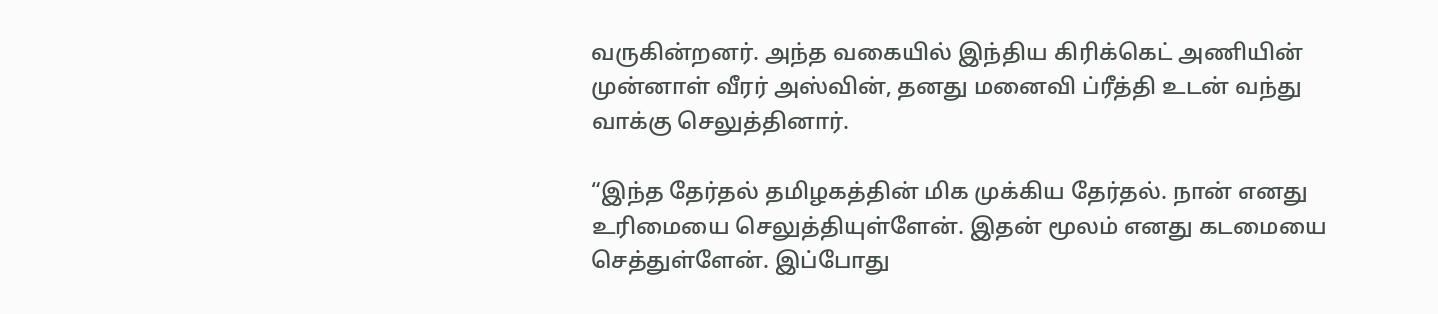வருகின்றனர். அந்த வகையில் இந்திய கிரிக்கெட் அணியின் முன்னாள் வீரர் அஸ்வின், தனது மனைவி ப்ரீத்தி உடன் வந்து வாக்கு செலுத்தினார்.

“இந்த தேர்தல் தமிழகத்தின் மிக முக்கிய தேர்தல். நான் எனது உரிமையை செலுத்தியுள்ளேன். இதன் மூலம் எனது கடமையை செத்துள்ளேன். இப்போது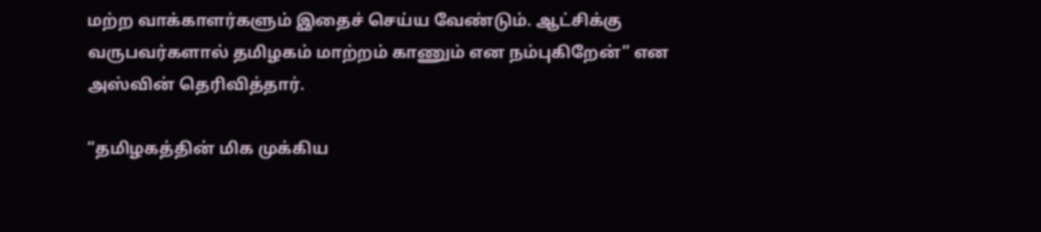மற்ற வாக்காளர்களும் இதைச் செய்ய வேண்டும். ஆட்சிக்கு வருபவர்களால் தமிழகம் மாற்றம் காணும் என நம்புகிறேன்” என அஸ்வின் தெரிவித்தார்.

“தமிழகத்தின் மிக முக்கிய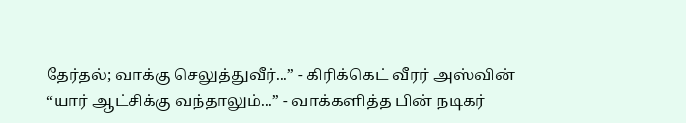தேர்தல்; வாக்கு செலுத்துவீர்...” - கிரிக்கெட் வீரர் அஸ்வின்
“யார் ஆட்சிக்கு வந்தாலும்...” - வாக்களித்த பின் நடிகர்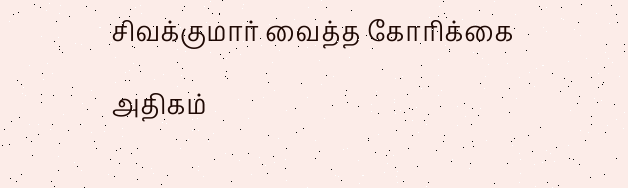சிவக்குமார் வைத்த கோரிக்கை

அதிகம்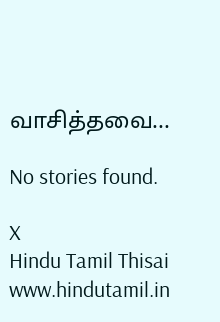வாசித்தவை...

No stories found.

X
Hindu Tamil Thisai
www.hindutamil.in